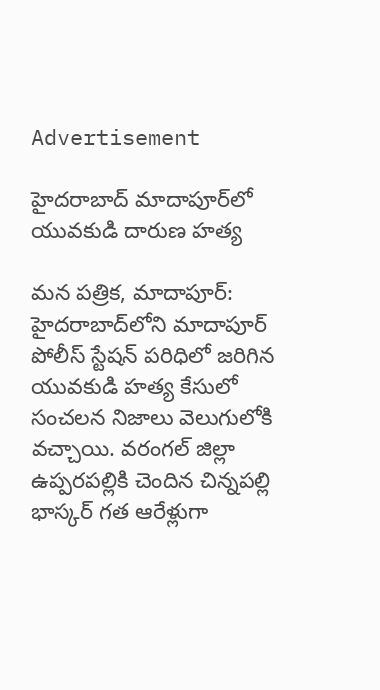Advertisement

హైదరాబాద్ మాదాపూర్‌లో యువకుడి దారుణ హత్య

మన పత్రిక, మాదాపూర్: హైదరాబాద్‌లోని మాదాపూర్ పోలీస్ స్టేషన్ పరిధిలో జరిగిన యువకుడి హత్య కేసులో సంచలన నిజాలు వెలుగులోకి వచ్చాయి. వరంగల్ జిల్లా ఉప్పరపల్లికి చెందిన చిన్నపల్లి భాస్కర్ గత ఆరేళ్లుగా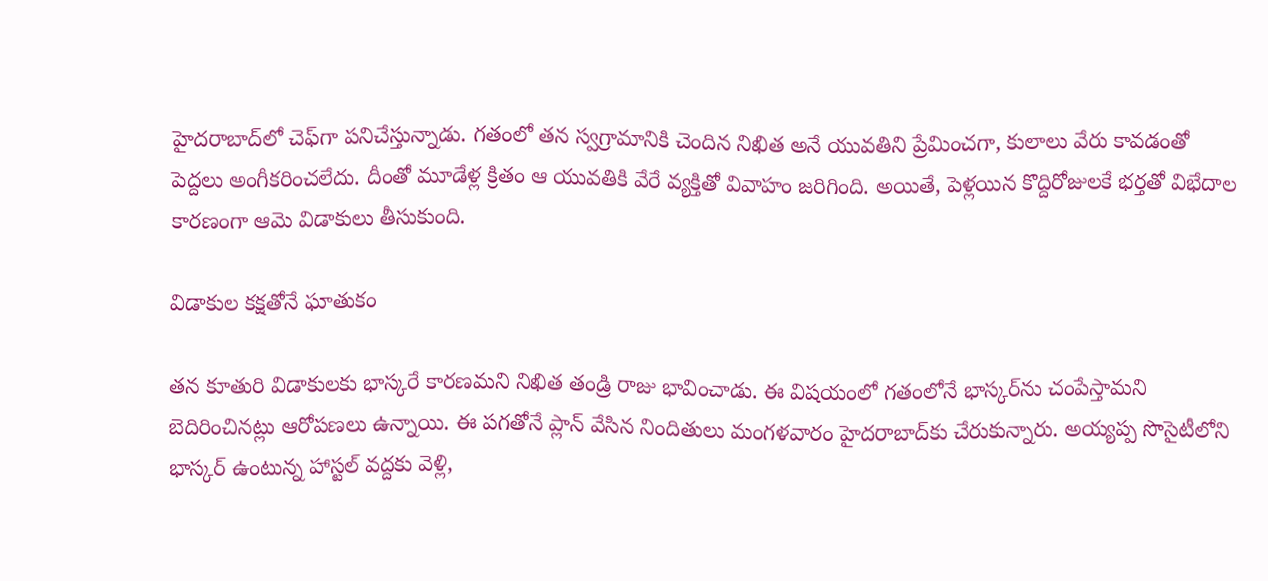హైదరాబాద్‌లో చెఫ్‌గా పనిచేస్తున్నాడు. గతంలో తన స్వగ్రామానికి చెందిన నిఖిత అనే యువతిని ప్రేమించగా, కులాలు వేరు కావడంతో పెద్దలు అంగీకరించలేదు. దీంతో మూడేళ్ల క్రితం ఆ యువతికి వేరే వ్యక్తితో వివాహం జరిగింది. అయితే, పెళ్లయిన కొద్దిరోజులకే భర్తతో విభేదాల కారణంగా ఆమె విడాకులు తీసుకుంది.

విడాకుల కక్షతోనే ఘాతుకం

తన కూతురి విడాకులకు భాస్కరే కారణమని నిఖిత తండ్రి రాజు భావించాడు. ఈ విషయంలో గతంలోనే భాస్కర్‌ను చంపేస్తామని బెదిరించినట్లు ఆరోపణలు ఉన్నాయి. ఈ పగతోనే ప్లాన్ వేసిన నిందితులు మంగళవారం హైదరాబాద్‌కు చేరుకున్నారు. అయ్యప్ప సొసైటీలోని భాస్కర్ ఉంటున్న హాస్టల్ వద్దకు వెళ్లి,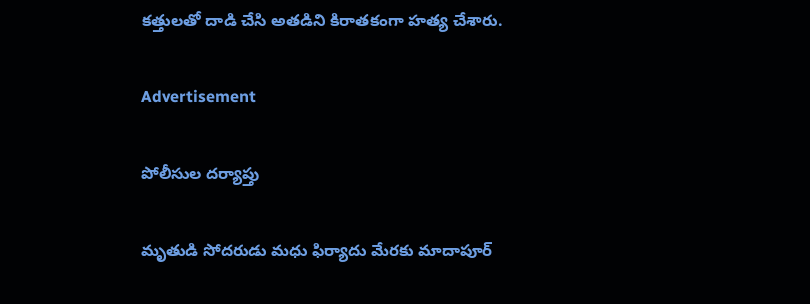కత్తులతో దాడి చేసి అతడిని కిరాతకంగా హత్య చేశారు.

Advertisement

పోలీసుల దర్యాప్తు

మృతుడి సోదరుడు మధు ఫిర్యాదు మేరకు మాదాపూర్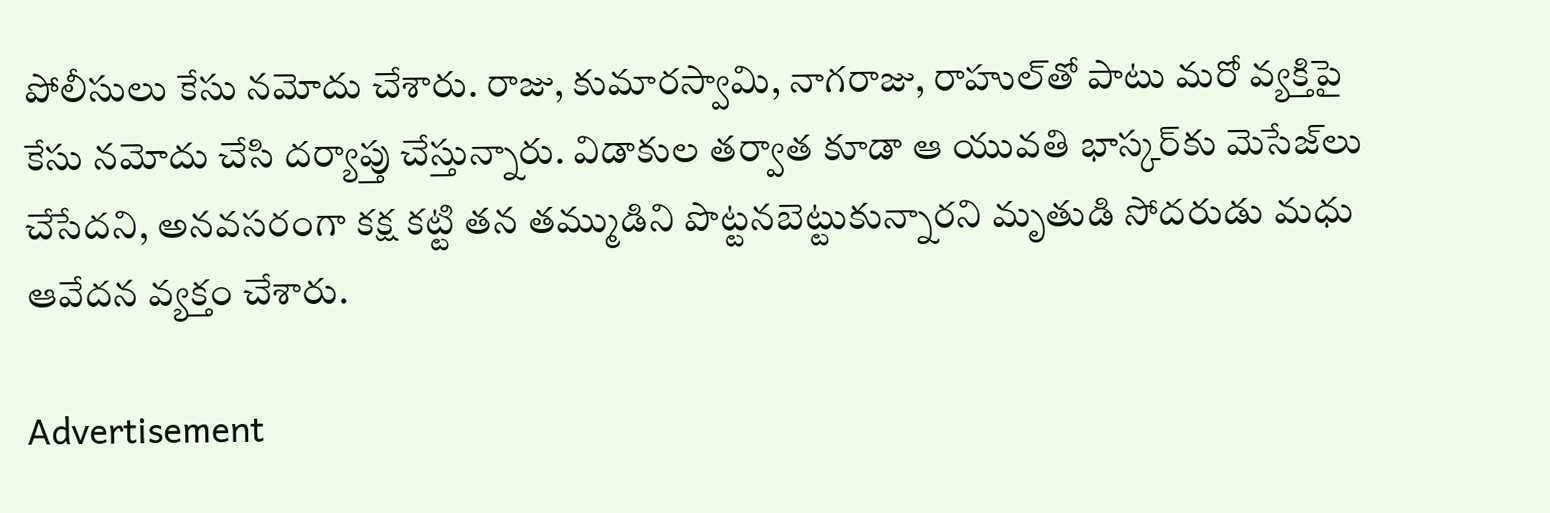పోలీసులు కేసు నమోదు చేశారు. రాజు, కుమారస్వామి, నాగరాజు, రాహుల్‌తో పాటు మరో వ్యక్తిపై కేసు నమోదు చేసి దర్యాప్తు చేస్తున్నారు. విడాకుల తర్వాత కూడా ఆ యువతి భాస్కర్‌కు మెసేజ్‌లు చేసేదని, అనవసరంగా కక్ష కట్టి తన తమ్ముడిని పొట్టనబెట్టుకున్నారని మృతుడి సోదరుడు మధు ఆవేదన వ్యక్తం చేశారు.

Advertisement